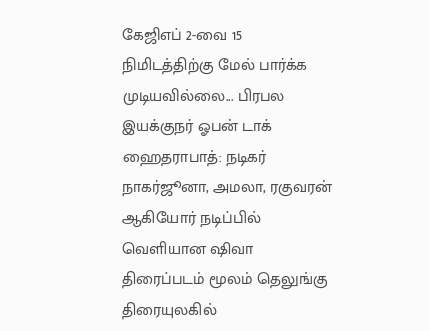கேஜிஎப் 2-வை 15 நிமிடத்திற்கு மேல் பார்க்க முடியவில்லை... பிரபல இயக்குநர் ஓபன் டாக்
ஹைதராபாத்: நடிகர் நாகர்ஜூனா, அமலா, ரகுவரன் ஆகியோர் நடிப்பில் வெளியான ஷிவா திரைப்படம் மூலம் தெலுங்கு திரையுலகில்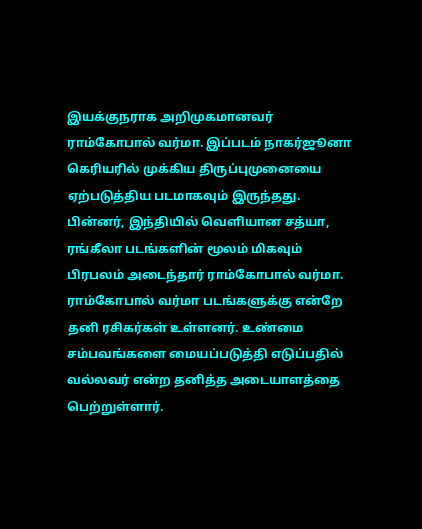இயக்குநராக அறிமுகமானவர் ராம்கோபால் வர்மா. இப்படம் நாகர்ஜூனா கெரியரில் முக்கிய திருப்புமுனையை ஏற்படுத்திய படமாகவும் இருந்தது. பின்னர், இந்தியில் வெளியான சத்யா, ரங்கீலா படங்களின் மூலம் மிகவும் பிரபலம் அடைந்தார் ராம்கோபால் வர்மா. ராம்கோபால் வர்மா படங்களுக்கு என்றே தனி ரசிகர்கள் உள்ளனர். உண்மை சம்பவங்களை மையப்படுத்தி எடுப்பதில் வல்லவர் என்ற தனித்த அடையாளத்தை பெற்றுள்ளார்.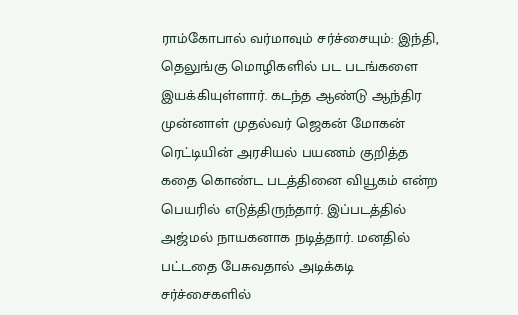ராம்கோபால் வர்மாவும் சர்ச்சையும்: இந்தி, தெலுங்கு மொழிகளில் பட படங்களை இயக்கியுள்ளார். கடந்த ஆண்டு ஆந்திர முன்னாள் முதல்வர் ஜெகன் மோகன் ரெட்டியின் அரசியல் பயணம் குறித்த கதை கொண்ட படத்தினை வியூகம் என்ற பெயரில் எடுத்திருந்தார். இப்படத்தில் அஜ்மல் நாயகனாக நடித்தார். மனதில் பட்டதை பேசுவதால் அடிக்கடி சர்ச்சைகளில்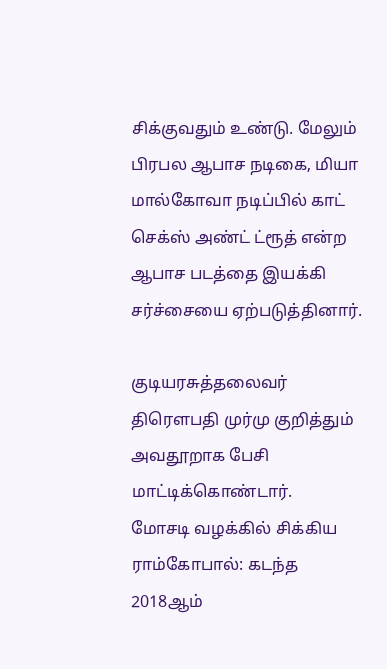சிக்குவதும் உண்டு. மேலும் பிரபல ஆபாச நடிகை, மியா மால்கோவா நடிப்பில் காட் செக்ஸ் அண்ட் ட்ரூத் என்ற ஆபாச படத்தை இயக்கி சர்ச்சையை ஏற்படுத்தினார்.

குடியரசுத்தலைவர் திரெளபதி முர்மு குறித்தும் அவதூறாக பேசி மாட்டிக்கொண்டார்.
மோசடி வழக்கில் சிக்கிய ராம்கோபால்: கடந்த 2018ஆம்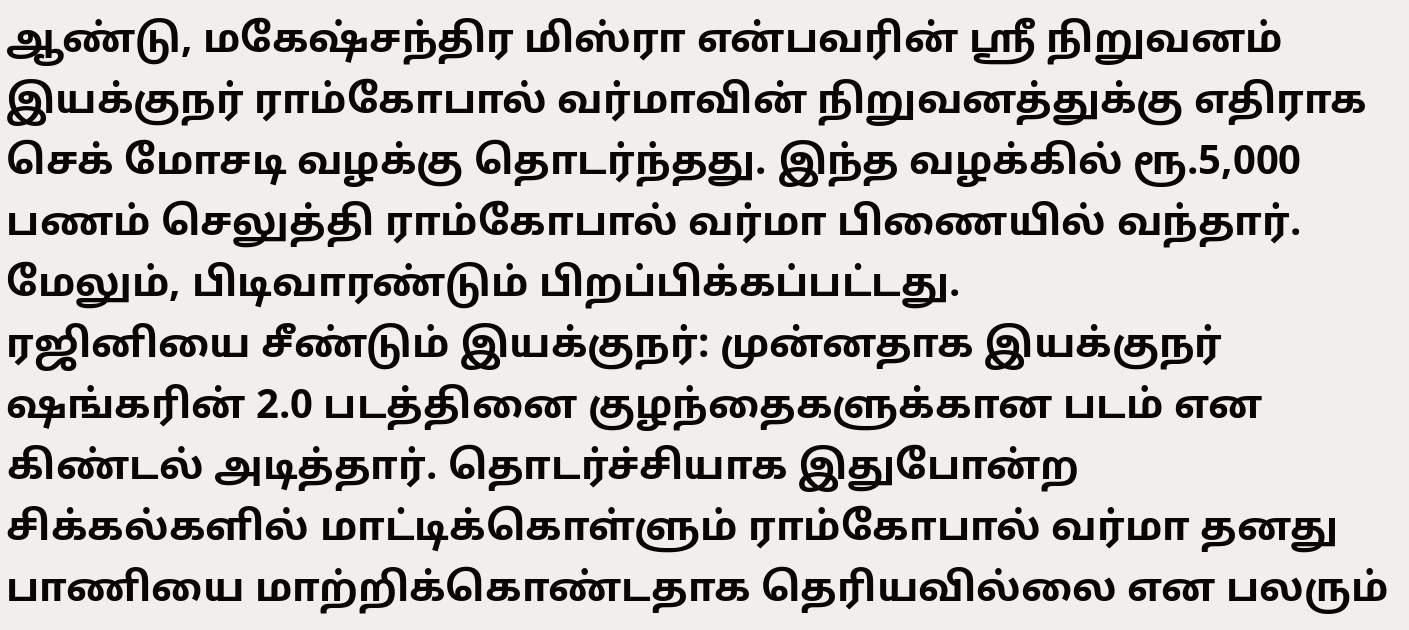ஆண்டு, மகேஷ்சந்திர மிஸ்ரா என்பவரின் ஸ்ரீ நிறுவனம் இயக்குநர் ராம்கோபால் வர்மாவின் நிறுவனத்துக்கு எதிராக செக் மோசடி வழக்கு தொடர்ந்தது. இந்த வழக்கில் ரூ.5,000 பணம் செலுத்தி ராம்கோபால் வர்மா பிணையில் வந்தார். மேலும், பிடிவாரண்டும் பிறப்பிக்கப்பட்டது.
ரஜினியை சீண்டும் இயக்குநர்: முன்னதாக இயக்குநர் ஷங்கரின் 2.0 படத்தினை குழந்தைகளுக்கான படம் என கிண்டல் அடித்தார். தொடர்ச்சியாக இதுபோன்ற சிக்கல்களில் மாட்டிக்கொள்ளும் ராம்கோபால் வர்மா தனது பாணியை மாற்றிக்கொண்டதாக தெரியவில்லை என பலரும்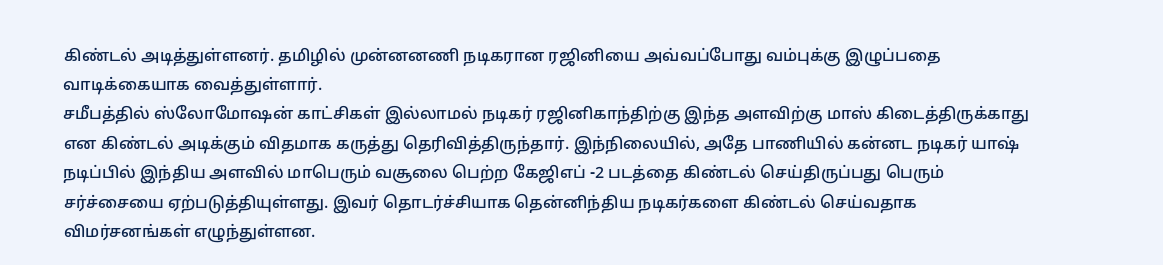கிண்டல் அடித்துள்ளனர். தமிழில் முன்னனணி நடிகரான ரஜினியை அவ்வப்போது வம்புக்கு இழுப்பதை வாடிக்கையாக வைத்துள்ளார்.
சமீபத்தில் ஸ்லோமோஷன் காட்சிகள் இல்லாமல் நடிகர் ரஜினிகாந்திற்கு இந்த அளவிற்கு மாஸ் கிடைத்திருக்காது என கிண்டல் அடிக்கும் விதமாக கருத்து தெரிவித்திருந்தார். இந்நிலையில், அதே பாணியில் கன்னட நடிகர் யாஷ் நடிப்பில் இந்திய அளவில் மாபெரும் வசூலை பெற்ற கேஜிஎப் -2 படத்தை கிண்டல் செய்திருப்பது பெரும் சர்ச்சையை ஏற்படுத்தியுள்ளது. இவர் தொடர்ச்சியாக தென்னிந்திய நடிகர்களை கிண்டல் செய்வதாக விமர்சனங்கள் எழுந்துள்ளன.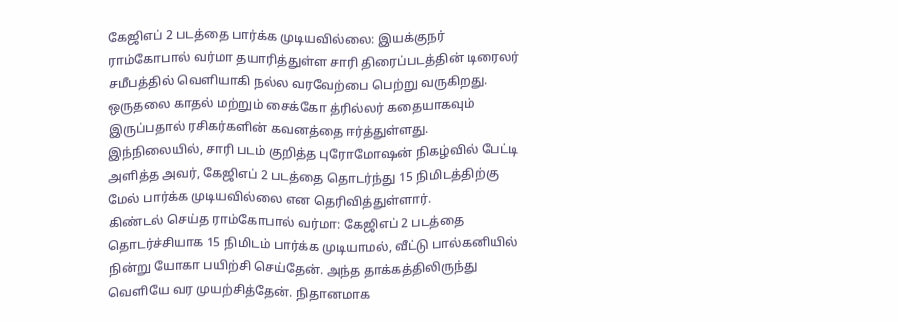கேஜிஎப் 2 படத்தை பார்க்க முடியவில்லை: இயக்குநர் ராம்கோபால் வர்மா தயாரித்துள்ள சாரி திரைப்படத்தின் டிரைலர் சமீபத்தில் வெளியாகி நல்ல வரவேற்பை பெற்று வருகிறது. ஒருதலை காதல் மற்றும் சைக்கோ த்ரில்லர் கதையாகவும் இருப்பதால் ரசிகர்களின் கவனத்தை ஈர்த்துள்ளது. இந்நிலையில், சாரி படம் குறித்த புரோமோஷன் நிகழ்வில் பேட்டி அளித்த அவர், கேஜிஎப் 2 படத்தை தொடர்ந்து 15 நிமிடத்திற்கு மேல் பார்க்க முடியவில்லை என தெரிவித்துள்ளார்.
கிண்டல் செய்த ராம்கோபால் வர்மா: கேஜிஎப் 2 படத்தை தொடர்ச்சியாக 15 நிமிடம் பார்க்க முடியாமல், வீட்டு பால்கனியில் நின்று யோகா பயிற்சி செய்தேன். அந்த தாக்கத்திலிருந்து வெளியே வர முயற்சித்தேன். நிதானமாக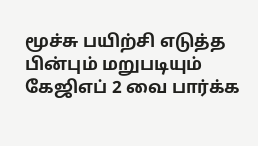மூச்சு பயிற்சி எடுத்த பின்பும் மறுபடியும் கேஜிஎப் 2 வை பார்க்க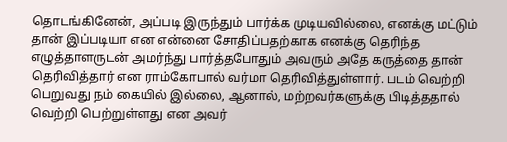தொடங்கினேன், அப்படி இருந்தும் பார்க்க முடியவில்லை, எனக்கு மட்டும் தான் இப்படியா என என்னை சோதிப்பதற்காக எனக்கு தெரிந்த எழுத்தாளருடன் அமர்ந்து பார்த்தபோதும் அவரும் அதே கருத்தை தான் தெரிவித்தார் என ராம்கோபால் வர்மா தெரிவித்துள்ளார். படம் வெற்றி பெறுவது நம் கையில் இல்லை, ஆனால், மற்றவர்களுக்கு பிடித்ததால் வெற்றி பெற்றுள்ளது என அவர்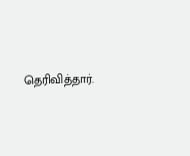தெரிவித்தார்.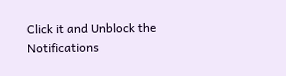Click it and Unblock the Notifications